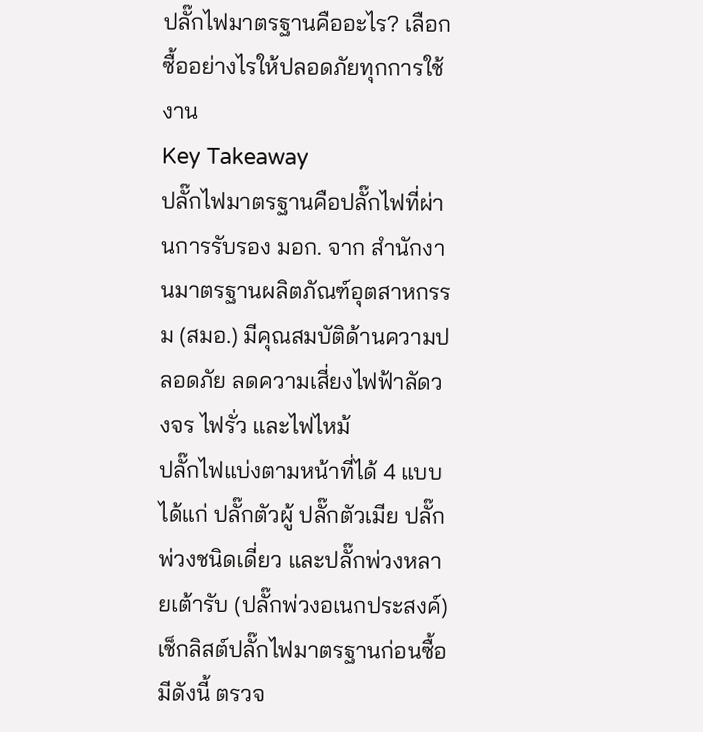ปลั๊กไฟมาตรฐานคืออะไร? เลือกซื้ออย่างไรให้ปลอดภัยทุกการใช้งาน
Key Takeaway
ปลั๊กไฟมาตรฐานคือปลั๊กไฟที่ผ่านการรับรอง มอก. จาก สำนักงานมาตรฐานผลิตภัณฑ์อุตสาหกรรม (สมอ.) มีคุณสมบัติด้านความปลอดภัย ลดความเสี่ยงไฟฟ้าลัดวงจร ไฟรั่ว และไฟไหม้
ปลั๊กไฟแบ่งตามหน้าที่ได้ 4 แบบ ได้แก่ ปลั๊กตัวผู้ ปลั๊กตัวเมีย ปลั๊กพ่วงชนิดเดี่ยว และปลั๊กพ่วงหลายเต้ารับ (ปลั๊กพ่วงอเนกประสงค์)
เช็กลิสต์ปลั๊กไฟมาตรฐานก่อนซื้อ มีดังนี้ ตรวจ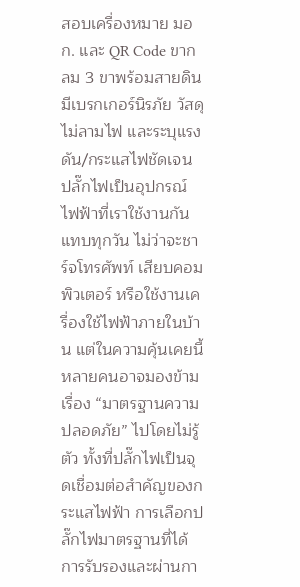สอบเครื่องหมาย มอก. และ QR Code ขากลม 3 ขาพร้อมสายดิน มีเบรกเกอร์นิรภัย วัสดุไม่ลามไฟ และระบุแรงดัน/กระแสไฟชัดเจน
ปลั๊กไฟเป็นอุปกรณ์ไฟฟ้าที่เราใช้งานกันแทบทุกวัน ไม่ว่าจะชาร์จโทรศัพท์ เสียบคอมพิวเตอร์ หรือใช้งานเครื่องใช้ไฟฟ้าภายในบ้าน แต่ในความคุ้นเคยนี้ หลายคนอาจมองข้ามเรื่อง “มาตรฐานความปลอดภัย” ไปโดยไม่รู้ตัว ทั้งที่ปลั๊กไฟเป็นจุดเชื่อมต่อสำคัญของกระแสไฟฟ้า การเลือกปลั๊กไฟมาตรฐานที่ได้การรับรองและผ่านกา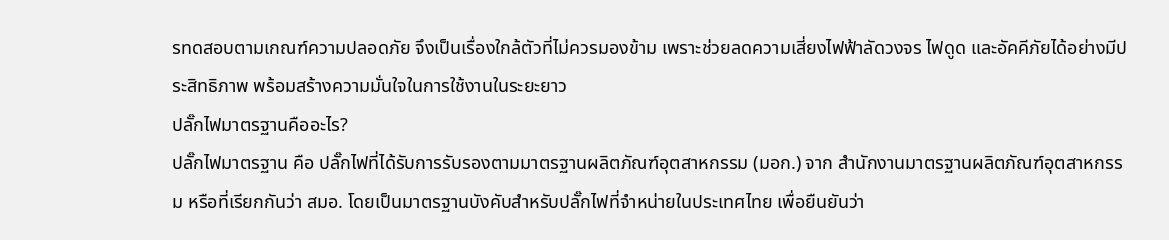รทดสอบตามเกณฑ์ความปลอดภัย จึงเป็นเรื่องใกล้ตัวที่ไม่ควรมองข้าม เพราะช่วยลดความเสี่ยงไฟฟ้าลัดวงจร ไฟดูด และอัคคีภัยได้อย่างมีประสิทธิภาพ พร้อมสร้างความมั่นใจในการใช้งานในระยะยาว
ปลั๊กไฟมาตรฐานคืออะไร?
ปลั๊กไฟมาตรฐาน คือ ปลั๊กไฟที่ได้รับการรับรองตามมาตรฐานผลิตภัณฑ์อุตสาหกรรม (มอก.) จาก สำนักงานมาตรฐานผลิตภัณฑ์อุตสาหกรรม หรือที่เรียกกันว่า สมอ. โดยเป็นมาตรฐานบังคับสำหรับปลั๊กไฟที่จำหน่ายในประเทศไทย เพื่อยืนยันว่า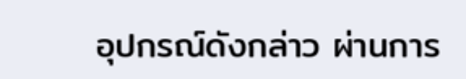อุปกรณ์ดังกล่าว ผ่านการ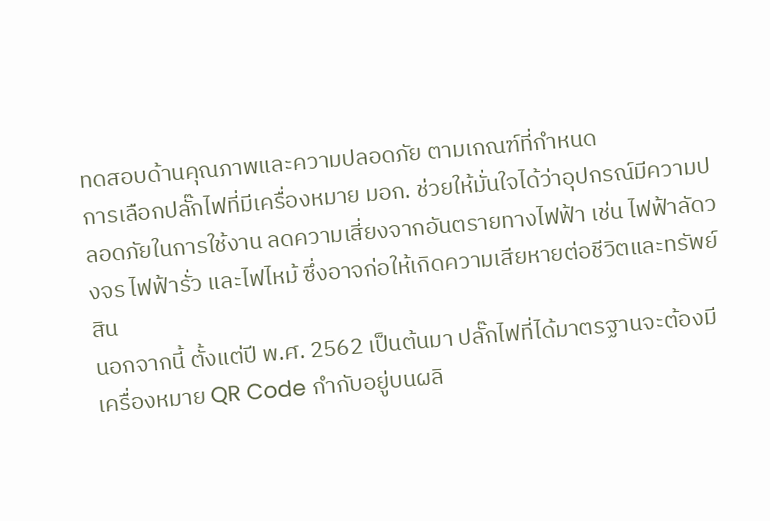ทดสอบด้านคุณภาพและความปลอดภัย ตามเกณฑ์ที่กำหนด
การเลือกปลั๊กไฟที่มีเครื่องหมาย มอก. ช่วยให้มั่นใจได้ว่าอุปกรณ์มีความปลอดภัยในการใช้งาน ลดความเสี่ยงจากอันตรายทางไฟฟ้า เช่น ไฟฟ้าลัดวงจร ไฟฟ้ารั่ว และไฟไหม้ ซึ่งอาจก่อให้เกิดความเสียหายต่อชีวิตและทรัพย์สิน
นอกจากนี้ ตั้งแต่ปี พ.ศ. 2562 เป็นต้นมา ปลั๊กไฟที่ได้มาตรฐานจะต้องมีเครื่องหมาย QR Code กำกับอยู่บนผลิ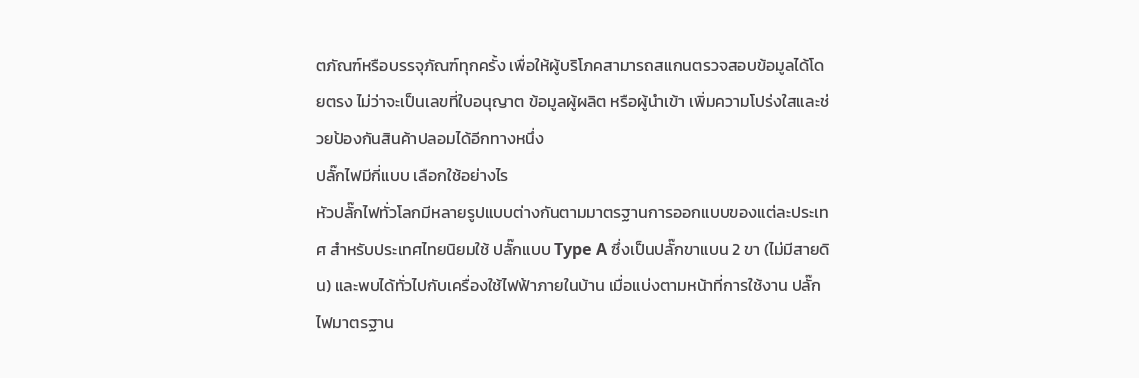ตภัณฑ์หรือบรรจุภัณฑ์ทุกครั้ง เพื่อให้ผู้บริโภคสามารถสแกนตรวจสอบข้อมูลได้โดยตรง ไม่ว่าจะเป็นเลขที่ใบอนุญาต ข้อมูลผู้ผลิต หรือผู้นำเข้า เพิ่มความโปร่งใสและช่วยป้องกันสินค้าปลอมได้อีกทางหนึ่ง
ปลั๊กไฟมีกี่แบบ เลือกใช้อย่างไร
หัวปลั๊กไฟทั่วโลกมีหลายรูปแบบต่างกันตามมาตรฐานการออกแบบของแต่ละประเทศ สำหรับประเทศไทยนิยมใช้ ปลั๊กแบบ Type A ซึ่งเป็นปลั๊กขาแบน 2 ขา (ไม่มีสายดิน) และพบได้ทั่วไปกับเครื่องใช้ไฟฟ้าภายในบ้าน เมื่อแบ่งตามหน้าที่การใช้งาน ปลั๊กไฟมาตรฐาน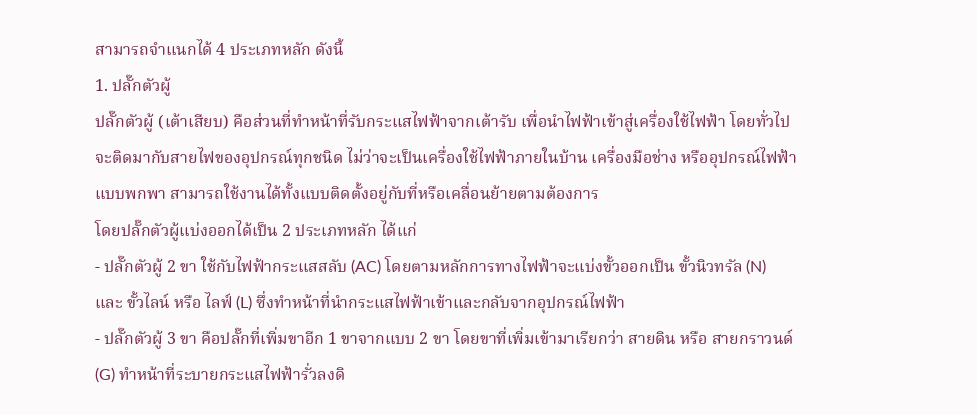สามารถจำแนกได้ 4 ประเภทหลัก ดังนี้
1. ปลั๊กตัวผู้
ปลั๊กตัวผู้ (เต้าเสียบ) คือส่วนที่ทำหน้าที่รับกระแสไฟฟ้าจากเต้ารับ เพื่อนำไฟฟ้าเข้าสู่เครื่องใช้ไฟฟ้า โดยทั่วไปจะติดมากับสายไฟของอุปกรณ์ทุกชนิด ไม่ว่าจะเป็นเครื่องใช้ไฟฟ้าภายในบ้าน เครื่องมือช่าง หรืออุปกรณ์ไฟฟ้าแบบพกพา สามารถใช้งานได้ทั้งแบบติดตั้งอยู่กับที่หรือเคลื่อนย้ายตามต้องการ
โดยปลั๊กตัวผู้แบ่งออกได้เป็น 2 ประเภทหลัก ได้แก่
- ปลั๊กตัวผู้ 2 ขา ใช้กับไฟฟ้ากระแสสลับ (AC) โดยตามหลักการทางไฟฟ้าจะแบ่งขั้วออกเป็น ขั้วนิวทรัล (N) และ ขั้วไลน์ หรือ ไลฟ์ (L) ซึ่งทำหน้าที่นำกระแสไฟฟ้าเข้าและกลับจากอุปกรณ์ไฟฟ้า
- ปลั๊กตัวผู้ 3 ขา คือปลั๊กที่เพิ่มขาอีก 1 ขาจากแบบ 2 ขา โดยขาที่เพิ่มเข้ามาเรียกว่า สายดิน หรือ สายกราวนด์ (G) ทำหน้าที่ระบายกระแสไฟฟ้ารั่วลงดิ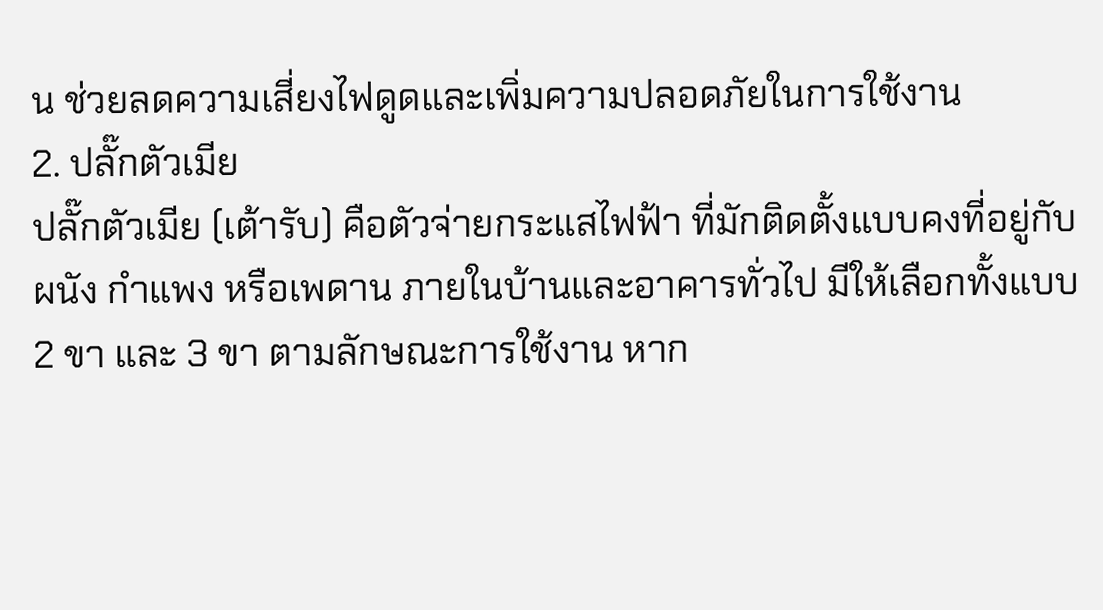น ช่วยลดความเสี่ยงไฟดูดและเพิ่มความปลอดภัยในการใช้งาน
2. ปลั๊กตัวเมีย
ปลั๊กตัวเมีย (เต้ารับ) คือตัวจ่ายกระแสไฟฟ้า ที่มักติดตั้งแบบคงที่อยู่กับผนัง กำแพง หรือเพดาน ภายในบ้านและอาคารทั่วไป มีให้เลือกทั้งแบบ 2 ขา และ 3 ขา ตามลักษณะการใช้งาน หาก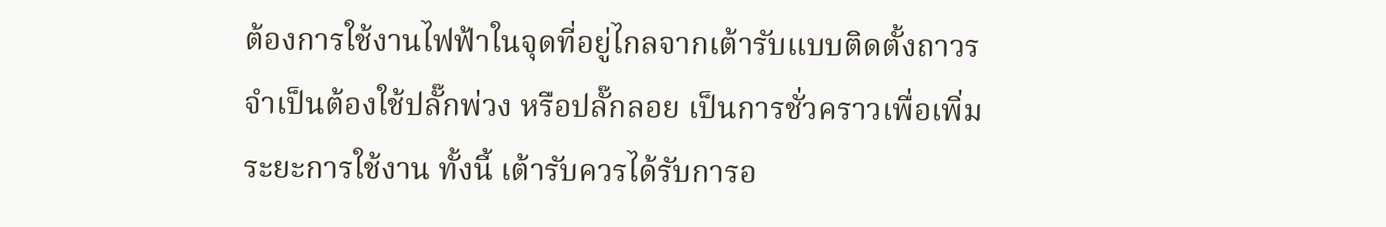ต้องการใช้งานไฟฟ้าในจุดที่อยู่ไกลจากเต้ารับแบบติดตั้งถาวร จำเป็นต้องใช้ปลั๊กพ่วง หรือปลั๊กลอย เป็นการชั่วคราวเพื่อเพิ่มระยะการใช้งาน ทั้งนี้ เต้ารับควรได้รับการอ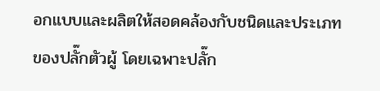อกแบบและผลิตให้สอดคล้องกับชนิดและประเภทของปลั๊กตัวผู้ โดยเฉพาะปลั๊ก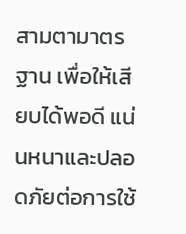สามตามาตรฐาน เพื่อให้เสียบได้พอดี แน่นหนาและปลอดภัยต่อการใช้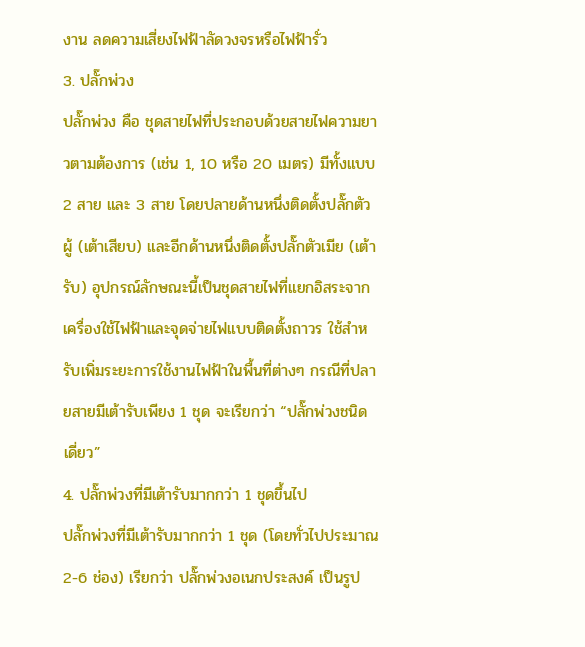งาน ลดความเสี่ยงไฟฟ้าลัดวงจรหรือไฟฟ้ารั่ว
3. ปลั๊กพ่วง
ปลั๊กพ่วง คือ ชุดสายไฟที่ประกอบด้วยสายไฟความยาวตามต้องการ (เช่น 1, 10 หรือ 20 เมตร) มีทั้งแบบ 2 สาย และ 3 สาย โดยปลายด้านหนึ่งติดตั้งปลั๊กตัวผู้ (เต้าเสียบ) และอีกด้านหนึ่งติดตั้งปลั๊กตัวเมีย (เต้ารับ) อุปกรณ์ลักษณะนี้เป็นชุดสายไฟที่แยกอิสระจากเครื่องใช้ไฟฟ้าและจุดจ่ายไฟแบบติดตั้งถาวร ใช้สำหรับเพิ่มระยะการใช้งานไฟฟ้าในพื้นที่ต่างๆ กรณีที่ปลายสายมีเต้ารับเพียง 1 ชุด จะเรียกว่า “ปลั๊กพ่วงชนิดเดี่ยว”
4. ปลั๊กพ่วงที่มีเต้ารับมากกว่า 1 ชุดขึ้นไป
ปลั๊กพ่วงที่มีเต้ารับมากกว่า 1 ชุด (โดยทั่วไปประมาณ 2-6 ช่อง) เรียกว่า ปลั๊กพ่วงอเนกประสงค์ เป็นรูป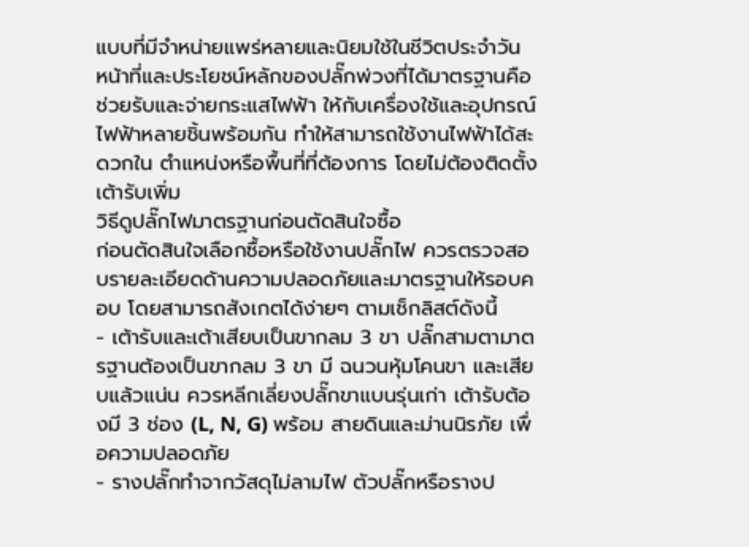แบบที่มีจำหน่ายแพร่หลายและนิยมใช้ในชีวิตประจำวัน
หน้าที่และประโยชน์หลักของปลั๊กพ่วงที่ได้มาตรฐานคือช่วยรับและจ่ายกระแสไฟฟ้า ให้กับเครื่องใช้และอุปกรณ์ไฟฟ้าหลายชิ้นพร้อมกัน ทำให้สามารถใช้งานไฟฟ้าได้สะดวกใน ตำแหน่งหรือพื้นที่ที่ต้องการ โดยไม่ต้องติดตั้งเต้ารับเพิ่ม
วิธีดูปลั๊กไฟมาตรฐานก่อนตัดสินใจซื้อ
ก่อนตัดสินใจเลือกซื้อหรือใช้งานปลั๊กไฟ ควรตรวจสอบรายละเอียดด้านความปลอดภัยและมาตรฐานให้รอบคอบ โดยสามารถสังเกตได้ง่ายๆ ตามเช็กลิสต์ดังนี้
- เต้ารับและเต้าเสียบเป็นขากลม 3 ขา ปลั๊กสามตามาตรฐานต้องเป็นขากลม 3 ขา มี ฉนวนหุ้มโคนขา และเสียบแล้วแน่น ควรหลีกเลี่ยงปลั๊กขาแบนรุ่นเก่า เต้ารับต้องมี 3 ช่อง (L, N, G) พร้อม สายดินและม่านนิรภัย เพื่อความปลอดภัย
- รางปลั๊กทำจากวัสดุไม่ลามไฟ ตัวปลั๊กหรือรางป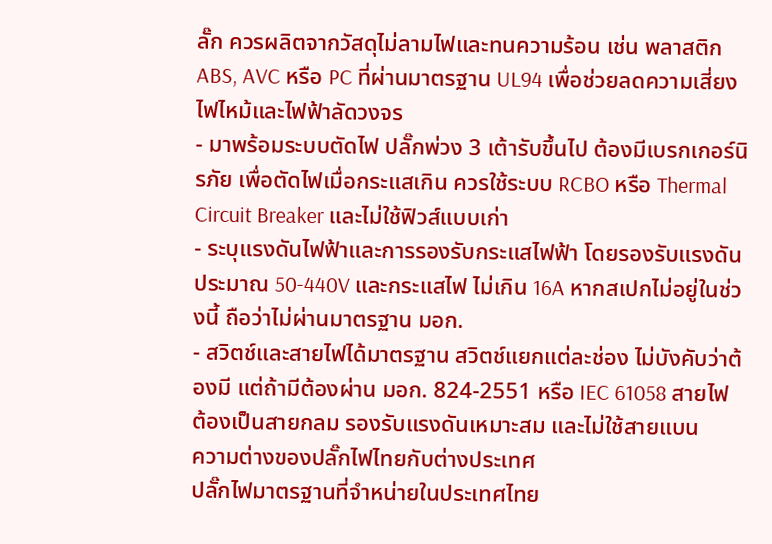ลั๊ก ควรผลิตจากวัสดุไม่ลามไฟและทนความร้อน เช่น พลาสติก ABS, AVC หรือ PC ที่ผ่านมาตรฐาน UL94 เพื่อช่วยลดความเสี่ยง ไฟไหม้และไฟฟ้าลัดวงจร
- มาพร้อมระบบตัดไฟ ปลั๊กพ่วง 3 เต้ารับขึ้นไป ต้องมีเบรกเกอร์นิรภัย เพื่อตัดไฟเมื่อกระแสเกิน ควรใช้ระบบ RCBO หรือ Thermal Circuit Breaker และไม่ใช้ฟิวส์แบบเก่า
- ระบุแรงดันไฟฟ้าและการรองรับกระแสไฟฟ้า โดยรองรับแรงดันประมาณ 50-440V และกระแสไฟ ไม่เกิน 16A หากสเปกไม่อยู่ในช่วงนี้ ถือว่าไม่ผ่านมาตรฐาน มอก.
- สวิตช์และสายไฟได้มาตรฐาน สวิตช์แยกแต่ละช่อง ไม่บังคับว่าต้องมี แต่ถ้ามีต้องผ่าน มอก. 824-2551 หรือ IEC 61058 สายไฟต้องเป็นสายกลม รองรับแรงดันเหมาะสม และไม่ใช้สายแบน
ความต่างของปลั๊กไฟไทยกับต่างประเทศ
ปลั๊กไฟมาตรฐานที่จำหน่ายในประเทศไทย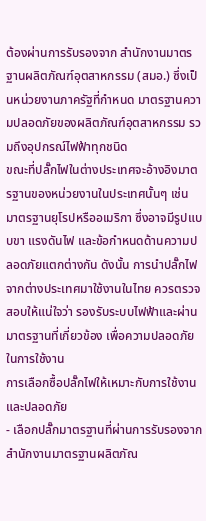ต้องผ่านการรับรองจาก สำนักงานมาตรฐานผลิตภัณฑ์อุตสาหกรรม (สมอ.) ซึ่งเป็นหน่วยงานภาครัฐที่กำหนด มาตรฐานความปลอดภัยของผลิตภัณฑ์อุตสาหกรรม รวมถึงอุปกรณ์ไฟฟ้าทุกชนิด
ขณะที่ปลั๊กไฟในต่างประเทศจะอ้างอิงมาตรฐานของหน่วยงานในประเทศนั้นๆ เช่น มาตรฐานยุโรปหรืออเมริกา ซึ่งอาจมีรูปแบบขา แรงดันไฟ และข้อกำหนดด้านความปลอดภัยแตกต่างกัน ดังนั้น การนำปลั๊กไฟจากต่างประเทศมาใช้งานในไทย ควรตรวจสอบให้แน่ใจว่า รองรับระบบไฟฟ้าและผ่านมาตรฐานที่เกี่ยวข้อง เพื่อความปลอดภัยในการใช้งาน
การเลือกซื้อปลั๊กไฟให้เหมาะกับการใช้งานและปลอดภัย
- เลือกปลั๊กมาตรฐานที่ผ่านการรับรองจากสำนักงานมาตรฐานผลิตภัณ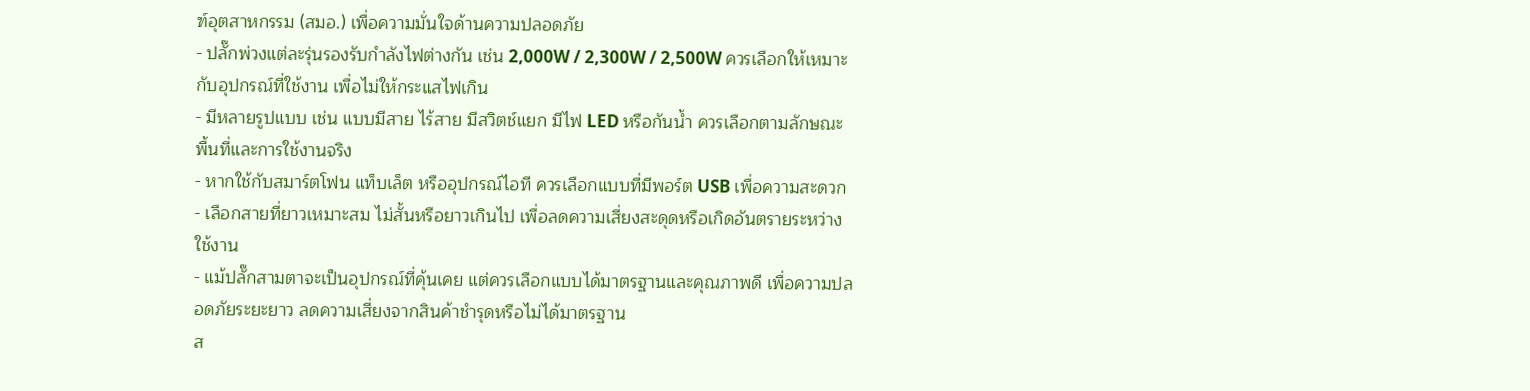ฑ์อุตสาหกรรม (สมอ.) เพื่อความมั่นใจด้านความปลอดภัย
- ปลั๊กพ่วงแต่ละรุ่นรองรับกำลังไฟต่างกัน เช่น 2,000W / 2,300W / 2,500W ควรเลือกให้เหมาะกับอุปกรณ์ที่ใช้งาน เพื่อไม่ให้กระแสไฟเกิน
- มีหลายรูปแบบ เช่น แบบมีสาย ไร้สาย มีสวิตช์แยก มีไฟ LED หรือกันน้ำ ควรเลือกตามลักษณะพื้นที่และการใช้งานจริง
- หากใช้กับสมาร์ตโฟน แท็บเล็ต หรืออุปกรณ์ไอที ควรเลือกแบบที่มีพอร์ต USB เพื่อความสะดวก
- เลือกสายที่ยาวเหมาะสม ไม่สั้นหรือยาวเกินไป เพื่อลดความเสี่ยงสะดุดหรือเกิดอันตรายระหว่างใช้งาน
- แม้ปลั๊กสามตาจะเป็นอุปกรณ์ที่คุ้นเคย แต่ควรเลือกแบบได้มาตรฐานและคุณภาพดี เพื่อความปลอดภัยระยะยาว ลดความเสี่ยงจากสินค้าชำรุดหรือไม่ได้มาตรฐาน
ส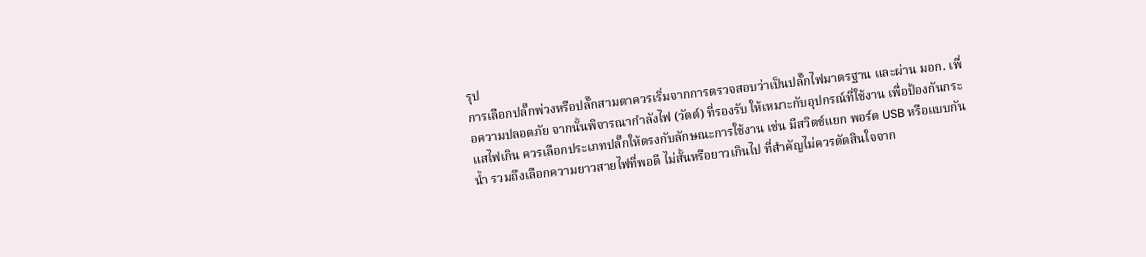รุป
การเลือกปลั๊กพ่วงหรือปลั๊กสามตาควรเริ่มจากการตรวจสอบว่าเป็นปลั๊กไฟมาตรฐาน และผ่าน มอก. เพื่อความปลอดภัย จากนั้นพิจารณากำลังไฟ (วัตต์) ที่รองรับ ให้เหมาะกับอุปกรณ์ที่ใช้งาน เพื่อป้องกันกระแสไฟเกิน ควรเลือกประเภทปลั๊กให้ตรงกับลักษณะการใช้งาน เช่น มีสวิตช์แยก พอร์ต USB หรือแบบกันน้ำ รวมถึงเลือกความยาวสายไฟที่พอดี ไม่สั้นหรือยาวเกินไป ที่สำคัญไม่ควรตัดสินใจจาก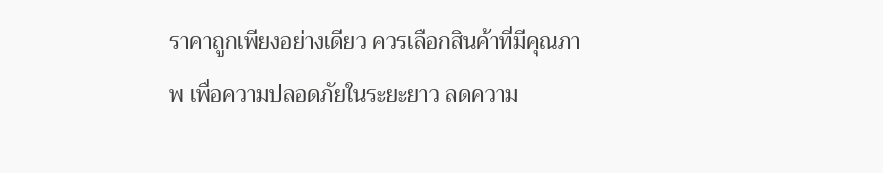ราคาถูกเพียงอย่างเดียว ควรเลือกสินค้าที่มีคุณภาพ เพื่อความปลอดภัยในระยะยาว ลดความ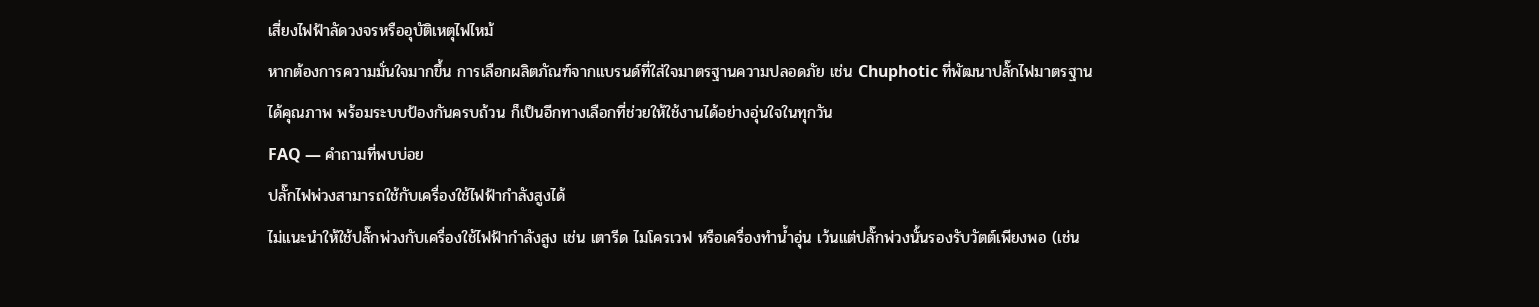เสี่ยงไฟฟ้าลัดวงจรหรืออุบัติเหตุไฟไหม้
หากต้องการความมั่นใจมากขึ้น การเลือกผลิตภัณฑ์จากแบรนด์ที่ใส่ใจมาตรฐานความปลอดภัย เช่น Chuphotic ที่พัฒนาปลั๊กไฟมาตรฐานได้คุณภาพ พร้อมระบบป้องกันครบถ้วน ก็เป็นอีกทางเลือกที่ช่วยให้ใช้งานได้อย่างอุ่นใจในทุกวัน
FAQ — คำถามที่พบบ่อย
ปลั๊กไฟพ่วงสามารถใช้กับเครื่องใช้ไฟฟ้ากำลังสูงได้
ไม่แนะนำให้ใช้ปลั๊กพ่วงกับเครื่องใช้ไฟฟ้ากำลังสูง เช่น เตารีด ไมโครเวฟ หรือเครื่องทำน้ำอุ่น เว้นแต่ปลั๊กพ่วงนั้นรองรับวัตต์เพียงพอ (เช่น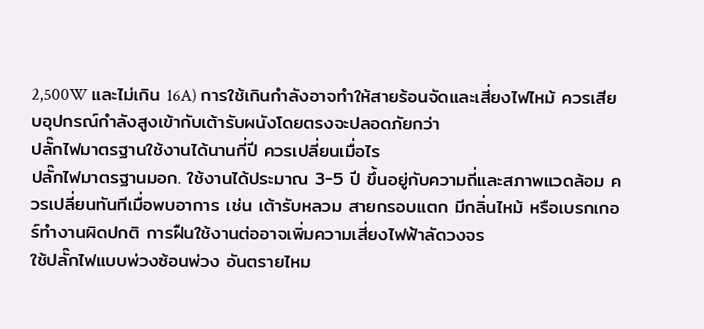2,500W และไม่เกิน 16A) การใช้เกินกำลังอาจทำให้สายร้อนจัดและเสี่ยงไฟไหม้ ควรเสียบอุปกรณ์กำลังสูงเข้ากับเต้ารับผนังโดยตรงจะปลอดภัยกว่า
ปลั๊กไฟมาตรฐานใช้งานได้นานกี่ปี ควรเปลี่ยนเมื่อไร
ปลั๊กไฟมาตรฐานมอก. ใช้งานได้ประมาณ 3-5 ปี ขึ้นอยู่กับความถี่และสภาพแวดล้อม ควรเปลี่ยนทันทีเมื่อพบอาการ เช่น เต้ารับหลวม สายกรอบแตก มีกลิ่นไหม้ หรือเบรกเกอร์ทำงานผิดปกติ การฝืนใช้งานต่ออาจเพิ่มความเสี่ยงไฟฟ้าลัดวงจร
ใช้ปลั๊กไฟแบบพ่วงซ้อนพ่วง อันตรายไหม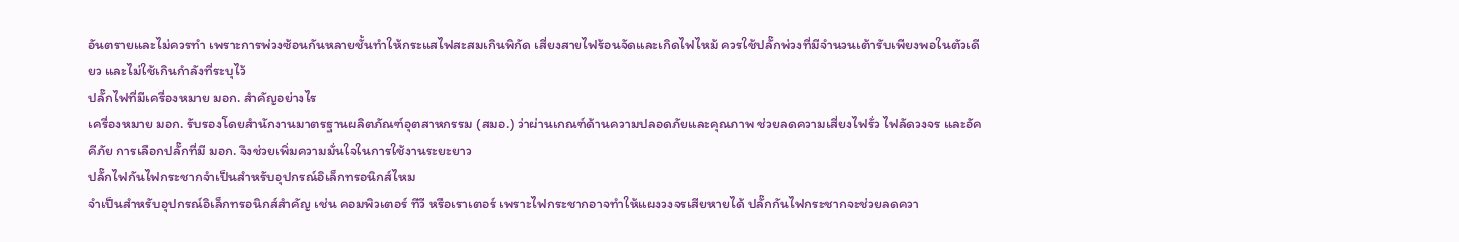อันตรายและไม่ควรทำ เพราะการพ่วงซ้อนกันหลายชั้นทำให้กระแสไฟสะสมเกินพิกัด เสี่ยงสายไฟร้อนจัดและเกิดไฟไหม้ ควรใช้ปลั๊กพ่วงที่มีจำนวนเต้ารับเพียงพอในตัวเดียว และไม่ใช้เกินกำลังที่ระบุไว้
ปลั๊กไฟที่มีเครื่องหมาย มอก. สำคัญอย่างไร
เครื่องหมาย มอก. รับรองโดยสำนักงานมาตรฐานผลิตภัณฑ์อุตสาหกรรม (สมอ.) ว่าผ่านเกณฑ์ด้านความปลอดภัยและคุณภาพ ช่วยลดความเสี่ยงไฟรั่ว ไฟลัดวงจร และอัคคีภัย การเลือกปลั๊กที่มี มอก. จึงช่วยเพิ่มความมั่นใจในการใช้งานระยะยาว
ปลั๊กไฟกันไฟกระชากจำเป็นสำหรับอุปกรณ์อิเล็กทรอนิกส์ไหม
จำเป็นสำหรับอุปกรณ์อิเล็กทรอนิกส์สำคัญ เช่น คอมพิวเตอร์ ทีวี หรือเราเตอร์ เพราะไฟกระชากอาจทำให้แผงวงจรเสียหายได้ ปลั๊กกันไฟกระชากจะช่วยลดควา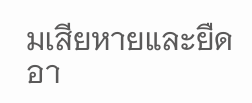มเสียหายและยืดอา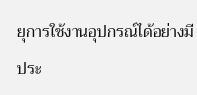ยุการใช้งานอุปกรณ์ได้อย่างมีประ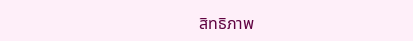สิทธิภาพ